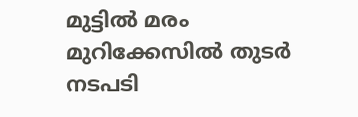മുട്ടിൽ മരം മുറിക്കേസിൽ തുടർ നടപടി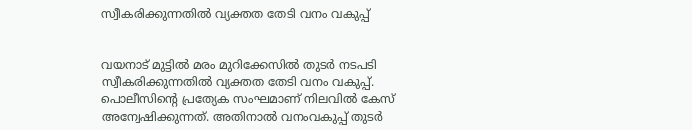സ്വീകരിക്കുന്നതിൽ വ്യക്തത തേടി വനം വകുപ്പ്


വയനാട് മുട്ടിൽ മരം മുറിക്കേസിൽ തുടർ നടപടി സ്വീകരിക്കുന്നതിൽ വ്യക്തത തേടി വനം വകുപ്പ്. പൊലീസിന്റെ പ്രത്യേക സംഘമാണ് നിലവിൽ കേസ് അന്വേഷിക്കുന്നത്. അതിനാൽ വനംവകുപ്പ് തുടർ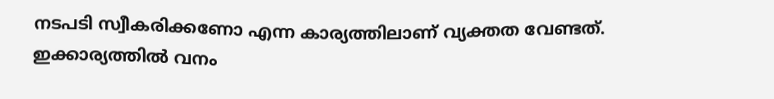നടപടി സ്വീകരിക്കണോ എന്ന കാര്യത്തിലാണ് വ്യക്തത വേണ്ടത്. ഇക്കാര്യത്തിൽ വനം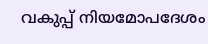വകുപ്പ് നിയമോപദേശം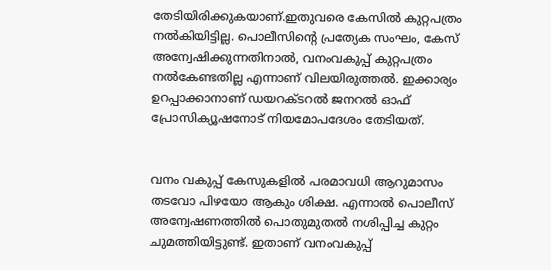തേടിയിരിക്കുകയാണ്.ഇതുവരെ കേസിൽ കുറ്റപത്രം നൽകിയിട്ടില്ല. പൊലീസിന്റെ പ്രത്യേക സംഘം, കേസ് അന്വേഷിക്കുന്നതിനാൽ, വനംവകുപ്പ് കുറ്റപത്രം നൽകേണ്ടതില്ല എന്നാണ് വിലയിരുത്തൽ. ഇക്കാര്യം ഉറപ്പാക്കാനാണ് ഡയറക്ടറൽ ജനറൽ ഓഫ് പ്രോസിക്യൂഷനോട് നിയമോപദേശം തേടിയത്.


വനം വകുപ്പ് കേസുകളിൽ പരമാവധി ആറുമാസം തടവോ പിഴയോ ആകും ശിക്ഷ. എന്നാൽ പൊലീസ് അന്വേഷണത്തിൽ പൊതുമുതൽ നശിപ്പിച്ച കുറ്റം ചുമത്തിയിട്ടുണ്ട്. ഇതാണ് വനംവകുപ്പ്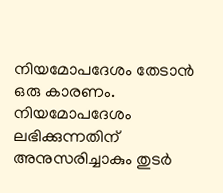നിയമോപദേശം തേടാൻ ഒരു കാരണം. നിയമോപദേശം ലഭിക്കുന്നതിന് അനുസരിച്ചാകും തുടർ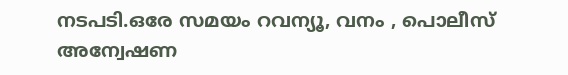നടപടി.ഒരേ സമയം റവന്യൂ, വനം , പൊലീസ് അന്വേഷണ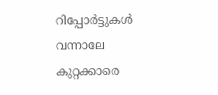റിപ്പോർട്ടുകൾ വന്നാലേ കുറ്റക്കാരെ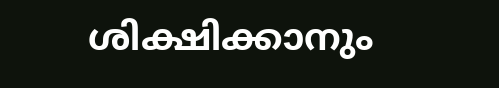ശിക്ഷിക്കാനും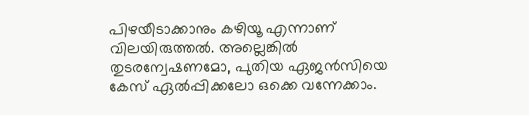പിഴയീടാക്കാനും കഴിയൂ എന്നാണ് വിലയിരുത്തൽ. അല്ലെങ്കിൽ തുടരന്വേഷണമോ, പുതിയ ഏജൻസിയെ കേസ് ഏൽപ്പിക്കലോ ഒക്കെ വന്നേക്കാം.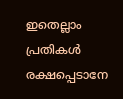ഇതെല്ലാം പ്രതികൾ രക്ഷപ്പെടാനേ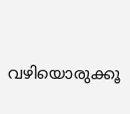വഴിയൊരുക്കൂ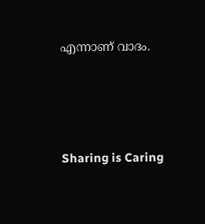എന്നാണ് വാദം.




Sharing is Caring